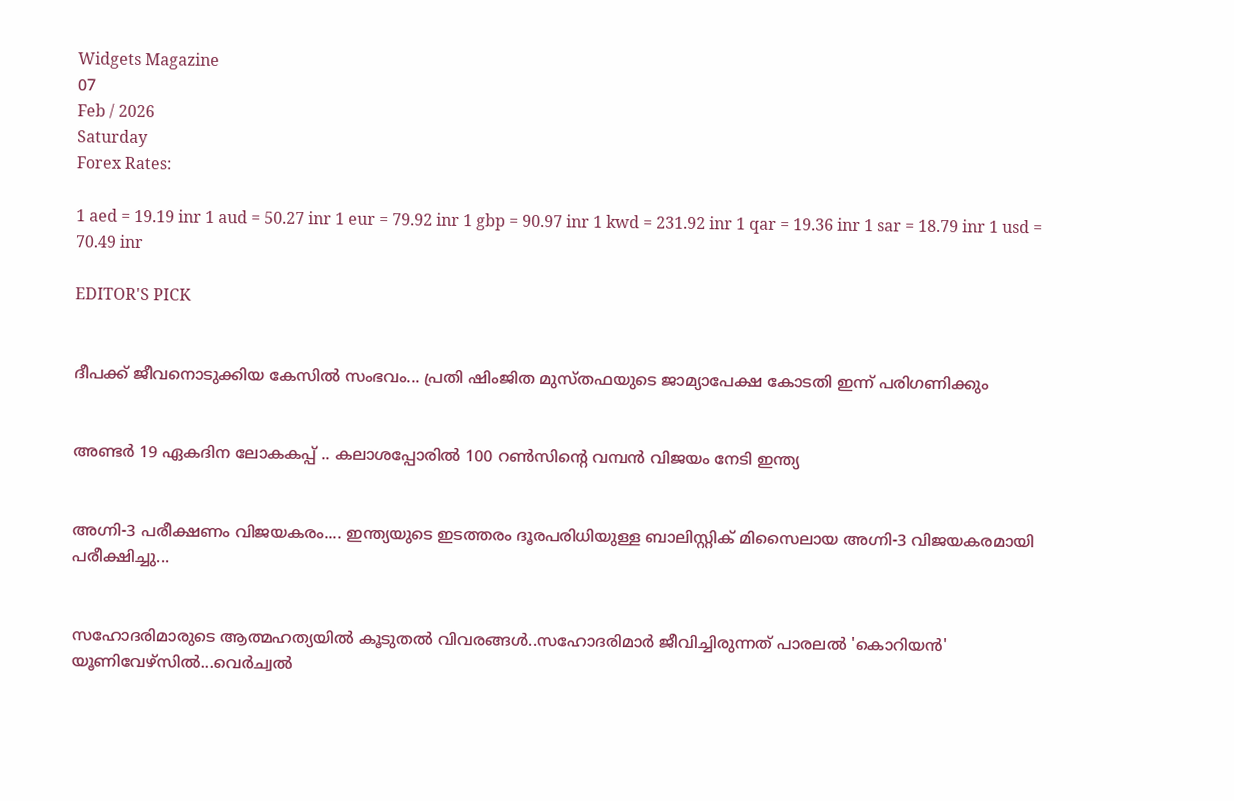Widgets Magazine
07
Feb / 2026
Saturday
Forex Rates:

1 aed = 19.19 inr 1 aud = 50.27 inr 1 eur = 79.92 inr 1 gbp = 90.97 inr 1 kwd = 231.92 inr 1 qar = 19.36 inr 1 sar = 18.79 inr 1 usd = 70.49 inr

EDITOR'S PICK


ദീപക്ക് ജീവനൊടുക്കിയ കേസിൽ സംഭവം... പ്രതി ഷിംജിത മുസ്തഫയുടെ ജാമ്യാപേക്ഷ കോടതി ഇന്ന് പരിഗണിക്കും


അണ്ടര്‍ 19 ഏകദിന ലോകകപ്പ് .. കലാശപ്പോരില്‍ 100 റണ്‍സിന്റെ വമ്പന്‍ വിജയം നേടി ഇന്ത്യ


അഗ്നി-3 പരീക്ഷണം വിജയകരം.... ഇന്ത്യയുടെ ഇടത്തരം ദൂരപരിധിയുള്ള ബാലിസ്റ്റിക് മിസൈലായ അഗ്നി-3 വിജയകരമായി പരീക്ഷിച്ചു...


സഹോദരിമാരുടെ ആത്മഹത്യയിൽ കൂടുതൽ വിവരങ്ങൾ..സഹോദരിമാർ ജീവിച്ചിരുന്നത് പാരലൽ 'കൊറിയൻ' യൂണിവേഴ്സിൽ...വെർച്വൽ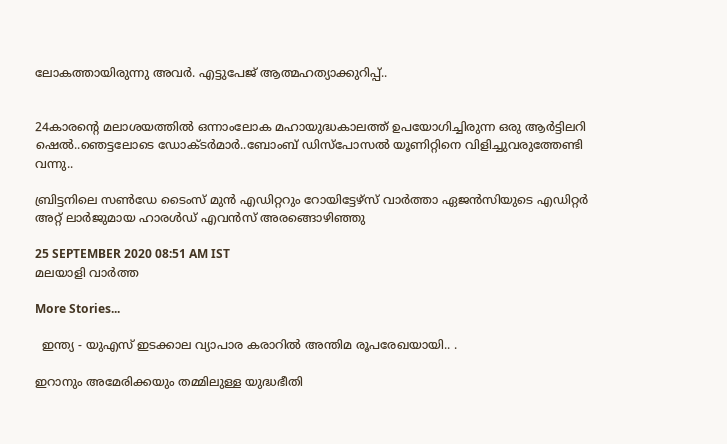ലോകത്തായിരുന്നു അവർ. എട്ടുപേജ് ആത്മഹത്യാക്കുറിപ്പ്..


24കാരന്‍റെ മലാശയത്തില്‍ ഒന്നാംലോക മഹായുദ്ധകാലത്ത് ഉപയോഗിച്ചിരുന്ന ഒരു ആര്‍ട്ടിലറി ഷെല്‍..ഞെട്ടലോടെ ഡോക്ടർമാർ..ബോംബ് ഡിസ്പോസല്‍ യൂണിറ്റിനെ വിളിച്ചുവരുത്തേണ്ടി വന്നു..

ബ്രിട്ടനിലെ സണ്‍ഡേ ടൈംസ് മുന്‍ എഡിറ്ററും റോയിട്ടേഴ്സ് വാര്‍ത്താ ഏജന്‍സിയുടെ എഡിറ്റര്‍ അറ്റ് ലാര്‍ജുമായ ഹാരള്‍ഡ് എവന്‍സ് അരങ്ങൊഴിഞ്ഞു

25 SEPTEMBER 2020 08:51 AM IST
മലയാളി വാര്‍ത്ത

More Stories...

  ഇന്ത്യ - യുഎസ് ഇടക്കാല വ്യാപാര കരാറിൽ അന്തിമ രൂപരേഖയായി.. .

ഇറാനും അമേരിക്കയും തമ്മിലുള്ള യുദ്ധഭീതി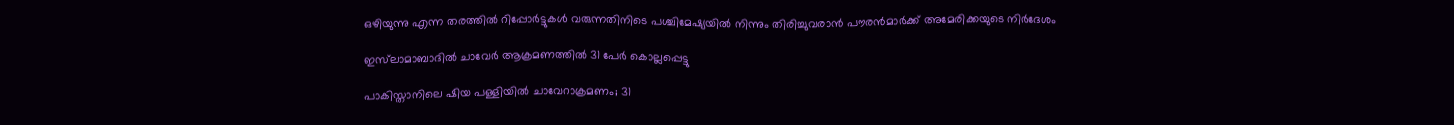ഒഴിയുന്നു എന്ന തരത്തില്‍ റിപ്പോര്‍ട്ടുകള്‍ വരുന്നതിനിടെ പശ്ചിമേഷ്യയില്‍ നിന്നും തിരിച്ചുവരാന്‍ പൗരന്‍മാര്‍ക്ക് അമേരിക്കയുടെ നിര്‍ദേശം

ഇസ്‌ലാമാബാദില്‍ ചാവേര്‍ ആക്രമണത്തില്‍ 31 പേര്‍ കൊല്ലപ്പെട്ടു

പാകിസ്താനിലെ ഷിയ പള്ളിയിൽ ചാവേറാക്രമണം; 31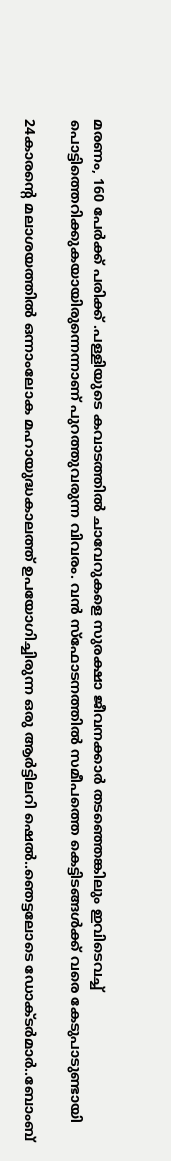മരണം, 160 പേർക്ക് പരിക്ക് .പള്ളിയുടെ കവാടത്തില്‍ ചാവേറുകളെ സുരക്ഷാ ജീവനക്കാര്‍ തടഞ്ഞെങ്കിലും ഇവിടെവച്ച് പൊട്ടിത്തെറിക്കുകയായിരുന്നെന്നാണ് പുറത്തുവരുന്ന വിവരം. വന്‍ സ്‌ഫോടനത്തില്‍ സമീപത്തെ കെട്ടിടങ്ങള്‍ക്ക് വരെ കേടുപാടുണ്ടായി

24കാരന്‍റെ മലാശയത്തില്‍ ഒന്നാംലോക മഹായുദ്ധകാലത്ത് ഉപയോഗിച്ചിരുന്ന ഒരു ആര്‍ട്ടിലറി ഷെല്‍..ഞെട്ടലോടെ ഡോക്ടർമാർ..ബോംബ്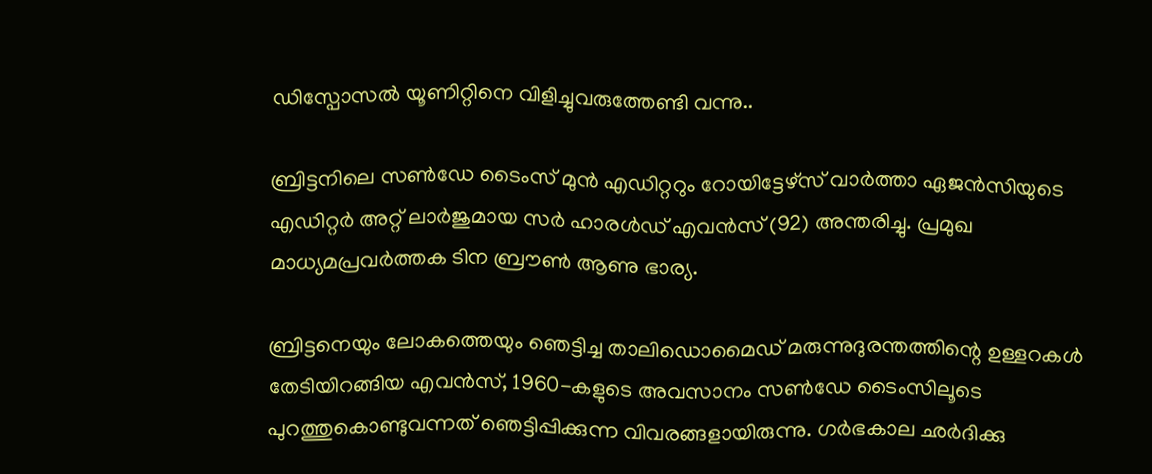ഡിസ്പോസല്‍ യൂണിറ്റിനെ വിളിച്ചുവരുത്തേണ്ടി വന്നു..

ബ്രിട്ടനിലെ സണ്‍ഡേ ടൈംസ് മുന്‍ എഡിറ്ററും റോയിട്ടേഴ്സ് വാര്‍ത്താ ഏജന്‍സിയുടെ എഡിറ്റര്‍ അറ്റ് ലാര്‍ജുമായ സര്‍ ഹാരള്‍ഡ് എവന്‍സ് (92) അന്തരിച്ചു. പ്രമുഖ മാധ്യമപ്രവര്‍ത്തക ടിന ബ്രൗണ്‍ ആണു ഭാര്യ.

ബ്രിട്ടനെയും ലോകത്തെയും ഞെട്ടിച്ച താലിഡൊമൈഡ് മരുന്നുദുരന്തത്തിന്റെ ഉള്ളറകള്‍ തേടിയിറങ്ങിയ എവന്‍സ്, 1960-കളുടെ അവസാനം സണ്‍ഡേ ടൈംസിലൂടെ പുറത്തുകൊണ്ടുവന്നത് ഞെട്ടിപ്പിക്കുന്ന വിവരങ്ങളായിരുന്നു. ഗര്‍ഭകാല ഛര്‍ദിക്കു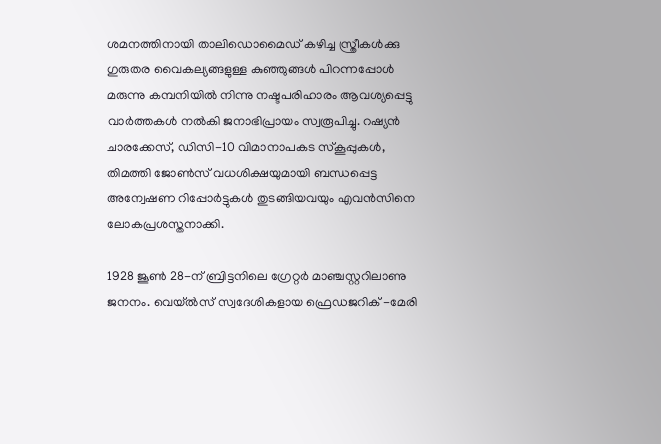ശമനത്തിനായി താലിഡൊമൈഡ് കഴിച്ച സ്ത്രീകള്‍ക്കു ഗുരുതര വൈകല്യങ്ങളുള്ള കുഞ്ഞുങ്ങള്‍ പിറന്നപ്പോള്‍ മരുന്നു കമ്പനിയില്‍ നിന്നു നഷ്ടപരിഹാരം ആവശ്യപ്പെട്ടു വാര്‍ത്തകള്‍ നല്‍കി ജനാഭിപ്രായം സ്വരൂപിച്ചു. റഷ്യന്‍ ചാരക്കേസ്, ഡിസി-10 വിമാനാപകട സ്‌കൂപ്പുകള്‍, തിമത്തി ജോണ്‍സ് വധശിക്ഷയുമായി ബന്ധപ്പെട്ട അന്വേഷണ റിപ്പോര്‍ട്ടുകള്‍ തുടങ്ങിയവയും എവന്‍സിനെ ലോകപ്രശസ്തനാക്കി.

1928 ജൂണ്‍ 28-ന് ബ്രിട്ടനിലെ ഗ്രേറ്റര്‍ മാഞ്ചസ്റ്ററിലാണു ജനനം. വെയ്ല്‍സ് സ്വദേശികളായ ഫ്രെഡജറിക് -മേരി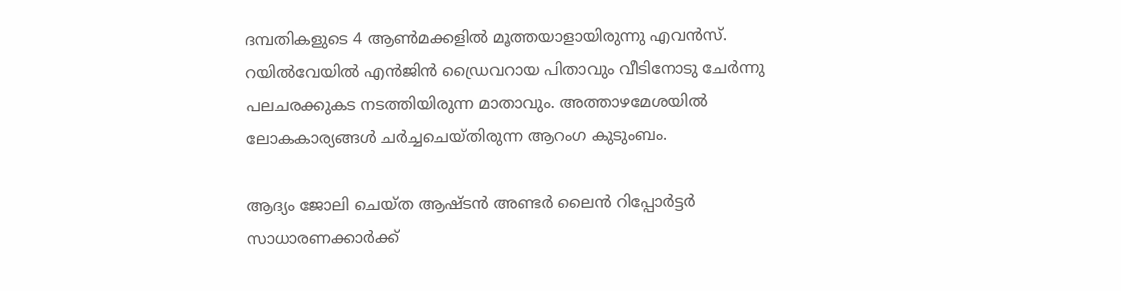ദമ്പതികളുടെ 4 ആണ്‍മക്കളില്‍ മൂത്തയാളായിരുന്നു എവന്‍സ്. റയില്‍വേയില്‍ എന്‍ജിന്‍ ഡ്രൈവറായ പിതാവും വീടിനോടു ചേര്‍ന്നു പലചരക്കുകട നടത്തിയിരുന്ന മാതാവും. അത്താഴമേശയില്‍ ലോകകാര്യങ്ങള്‍ ചര്‍ച്ചചെയ്തിരുന്ന ആറംഗ കുടുംബം.

ആദ്യം ജോലി ചെയ്ത ആഷ്ടന്‍ അണ്ടര്‍ ലൈന്‍ റിപ്പോര്‍ട്ടര്‍ സാധാരണക്കാര്‍ക്ക്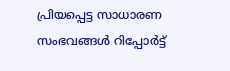പ്രിയപ്പെട്ട സാധാരണ സംഭവങ്ങള്‍ റിപ്പോര്‍ട്ട്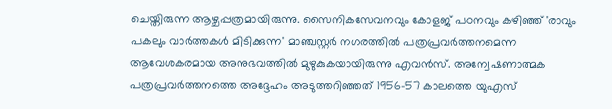ചെയ്തിരുന്ന ആഴ്ചപ്പത്രമായിരുന്നു. സൈനികസേവനവും കോളജ് പഠനവും കഴിഞ്ഞ് 'രാവും പകലും വാര്‍ത്തകള്‍ മിടിക്കുന്ന' മാഞ്ചസ്റ്റര്‍ നഗരത്തില്‍ പത്രപ്രവര്‍ത്തനമെന്ന ആവേശകരമായ അനുഭവത്തില്‍ മുഴുകുകയായിരുന്നു എവന്‍സ്. അന്വേഷണാത്മക പത്രപ്രവര്‍ത്തനത്തെ അദ്ദേഹം അടുത്തറിഞ്ഞത് 1956-57 കാലത്തെ യുഎസ്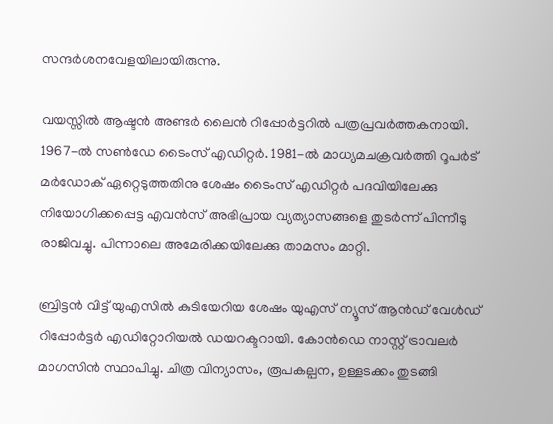സന്ദര്‍ശനവേളയിലായിരുന്നു.

വയസ്സില്‍ ആഷ്ടന്‍ അണ്ടര്‍ ലൈന്‍ റിപ്പോര്‍ട്ടറില്‍ പത്രപ്രവര്‍ത്തകനായി. 1967-ല്‍ സണ്‍ഡേ ടൈംസ് എഡിറ്റര്‍. 1981-ല്‍ മാധ്യമചക്രവര്‍ത്തി റൂപര്‍ട് മര്‍ഡോക് ഏറ്റെടുത്തതിനു ശേഷം ടൈംസ് എഡിറ്റര്‍ പദവിയിലേക്കു നിയോഗിക്കപ്പെട്ട എവന്‍സ് അഭിപ്രായ വ്യത്യാസങ്ങളെ തുടര്‍ന്ന് പിന്നീടു രാജിവച്ചു. പിന്നാലെ അമേരിക്കയിലേക്കു താമസം മാറ്റി.

ബ്രിട്ടന്‍ വിട്ട് യുഎസില്‍ കുടിയേറിയ ശേഷം യുഎസ് ന്യൂസ് ആന്‍ഡ് വേള്‍ഡ് റിപ്പോര്‍ട്ടര്‍ എഡിറ്റോറിയല്‍ ഡയറക്ടറായി. കോന്‍ഡെ നാസ്റ്റ് ട്രാവലര്‍ മാഗസിന്‍ സ്ഥാപിച്ചു. ചിത്ര വിന്യാസം, രൂപകല്പന, ഉള്ളടക്കം തുടങ്ങി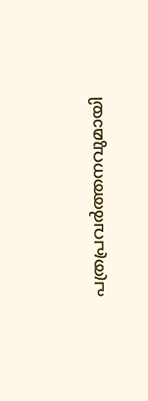പത്രപ്രവര്‍ത്തനവുമായി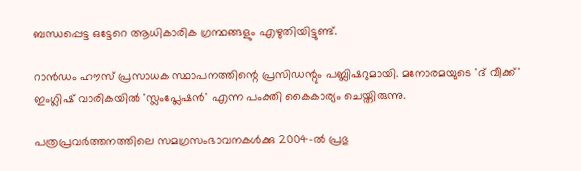ബന്ധപ്പെട്ട ഒട്ടേറെ ആധികാരിക ഗ്രന്ഥങ്ങളും എഴുതിയിട്ടുണ്ട്.

റാന്‍ഡം ഹൗസ് പ്രസാധക സ്ഥാപനത്തിന്റെ പ്രസിഡന്റും പബ്ലിഷറുമായി. മനോരമയുടെ 'ദ് വീക്ക്' ഇംഗ്ലിഷ് വാരികയില്‍ 'സ്ലംപ്ലേഷന്‍' എന്ന പംക്തി കൈകാര്യം ചെയ്തിരുന്നു.

പത്രപ്രവര്‍ത്തനത്തിലെ സമഗ്രസംഭാവനകള്‍ക്കു 2004-ല്‍ പ്രഭു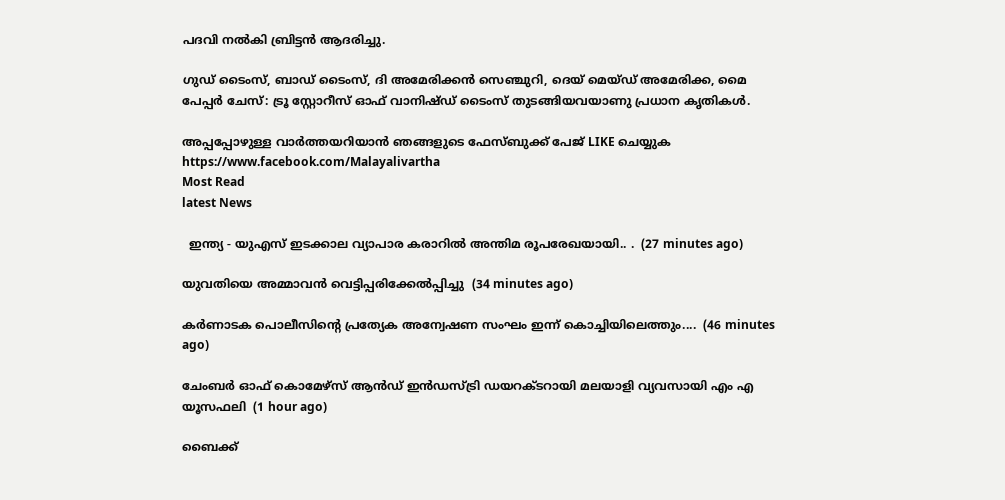പദവി നല്‍കി ബ്രിട്ടന്‍ ആദരിച്ചു.

ഗുഡ് ടൈംസ്, ബാഡ് ടൈംസ്, ദി അമേരിക്കന്‍ സെഞ്ചുറി, ദെയ് മെയ്ഡ് അമേരിക്ക, മൈ പേപ്പര്‍ ചേസ്: ട്രൂ സ്റ്റോറീസ് ഓഫ് വാനിഷ്ഡ് ടൈംസ് തുടങ്ങിയവയാണു പ്രധാന കൃതികള്‍.

അപ്പപ്പോഴുള്ള വാര്‍ത്തയറിയാന്‍ ഞങ്ങളുടെ ഫേസ്‌ബുക്ക്‌ പേജ് LIKE ചെയ്യുക
https://www.facebook.com/Malayalivartha
Most Read
latest News

  ഇന്ത്യ - യുഎസ് ഇടക്കാല വ്യാപാര കരാറിൽ അന്തിമ രൂപരേഖയായി.. .  (27 minutes ago)

യുവതിയെ അമ്മാവൻ വെട്ടിപ്പരിക്കേൽപ്പിച്ചു  (34 minutes ago)

കർണാടക പൊലീസിന്‍റെ പ്രത്യേക അന്വേഷണ സംഘം ഇന്ന് കൊച്ചിയിലെത്തും....  (46 minutes ago)

ചേംബർ ഓഫ് കൊമേഴ്‌സ് ആൻഡ് ഇൻഡസ്ട്രി ഡയറക്ടറായി മലയാളി വ്യവസായി എം എ യൂസഫലി  (1 hour ago)

ബൈക്ക്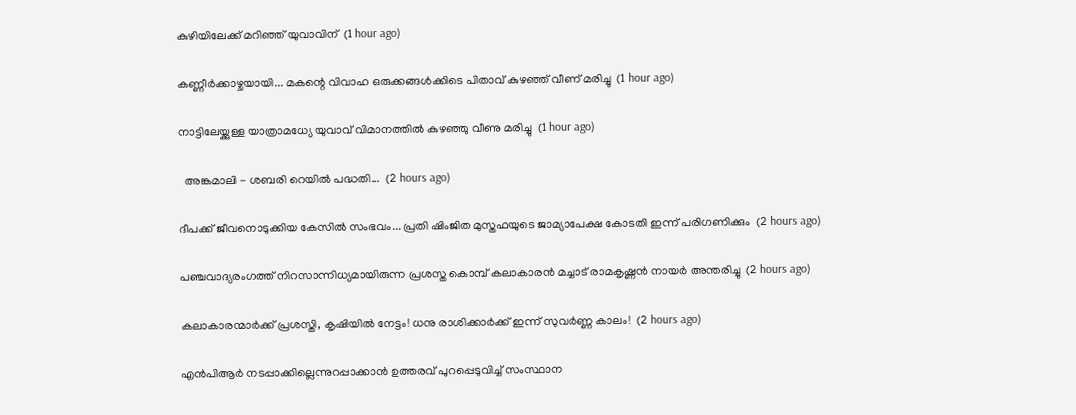കുഴിയിലേക്ക് മറിഞ്ഞ് യുവാവിന്  (1 hour ago)

കണ്ണീർക്കാഴ്ചയായി... മകന്റെ വിവാഹ ഒരുക്കങ്ങൾക്കിടെ പിതാവ് കുഴഞ്ഞ് വീണ് മരിച്ചു  (1 hour ago)

നാട്ടിലേയ്ക്കുള്ള യാത്രാമധ്യേ യുവാവ് വിമാനത്തിൽ കുഴഞ്ഞു വീണു മരിച്ചു  (1 hour ago)

  അങ്കമാലി - ശബരി റെയില്‍ പദ്ധതി...  (2 hours ago)

ദീപക്ക് ജീവനൊടുക്കിയ കേസിൽ സംഭവം... പ്രതി ഷിംജിത മുസ്തഫയുടെ ജാമ്യാപേക്ഷ കോടതി ഇന്ന് പരിഗണിക്കും  (2 hours ago)

പഞ്ചവാദ്യരംഗത്ത് നിറസാന്നിധ്യമായിരുന്ന പ്രശസ്ത കൊമ്പ് കലാകാരന്‍ മച്ചാട് രാമകൃഷ്ണന്‍ നായര്‍ അന്തരിച്ചു  (2 hours ago)

കലാകാരന്മാർക്ക് പ്രശസ്തി, കൃഷിയിൽ നേട്ടം! ധനു രാശിക്കാർക്ക് ഇന്ന് സുവർണ്ണ കാലം!  (2 hours ago)

എന്‍പിആര്‍ നടപ്പാക്കില്ലെന്നുറപ്പാക്കാന്‍ ഉത്തരവ് പുറപ്പെടുവിച്ച് സംസ്ഥാന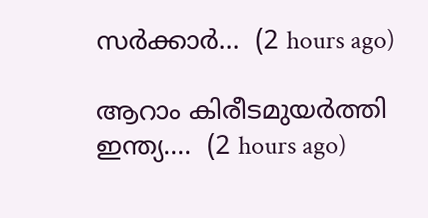സര്‍ക്കാര്‍...  (2 hours ago)

ആറാം കിരീടമുയര്‍ത്തി ഇന്ത്യ....  (2 hours ago)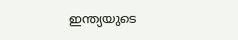ഇന്ത്യയുടെ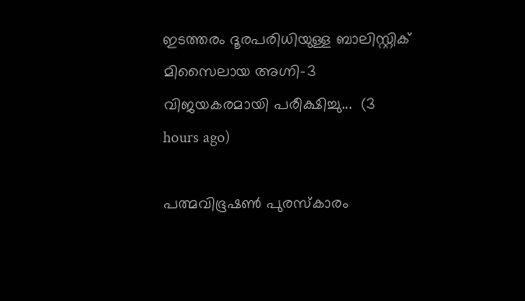ഇടത്തരം ദൂരപരിധിയുള്ള ബാലിസ്റ്റിക് മിസൈലായ അഗ്നി-3 വിജയകരമായി പരീക്ഷിച്ചു...  (3 hours ago)

പത്മവിഭൂഷണ്‍ പുരസ്‌കാരം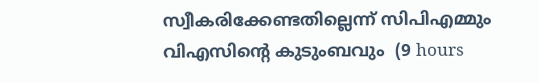സ്വീകരിക്കേണ്ടതില്ലെന്ന് സിപിഎമ്മും വിഎസിന്റെ കുടുംബവും  (9 hours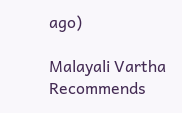ago)

Malayali Vartha Recommends